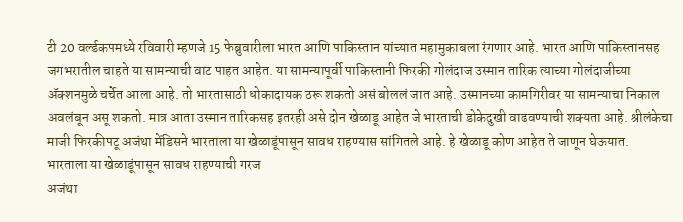टी 20 वर्ल्डकपमध्ये रविवारी म्हणजे 15 फेब्रुवारीला भारत आणि पाकिस्तान यांच्यात महामुकाबला रंगणार आहे. भारत आणि पाकिस्तानसह जगभरातील चाहते या सामन्याची वाट पाहत आहेत. या सामन्यापूर्वी पाकिस्तानी फिरकी गोलंदाज उस्मान तारिक त्याच्या गोलंदाजीच्या ॲक्शनमुळे चर्चेत आला आहे. तो भारतासाठी धोकादायक ठरू शकतो असं बोललं जात आहे. उस्मानच्या कामगिरीवर या सामन्याचा निकाल अवलंबून असू शकतो. मात्र आता उस्मान तारिकसह इतरही असे दोन खेळाडू आहेत जे भारताची डोकेदुखी वाढवण्याची शक्यता आहे. श्रीलंकेचा माजी फिरकीपटू अजंथा मेंडिसने भारताला या खेळाडूंपासून सावध राहण्यास सांगितले आहे. हे खेळाडू कोण आहेत ते जाणून घेऊयात.
भारताला या खेळाडूंपासून सावध राहण्याची गरज
अजंथा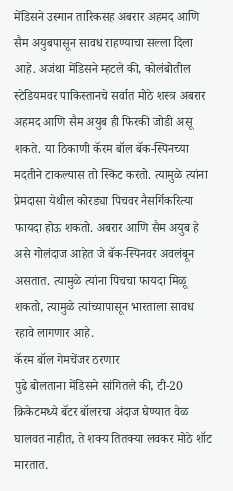मेंडिसने उस्मान तारिकसह अबरार अहमद आणि सैम अयुबपासून सावध राहण्याचा सल्ला दिला आहे. अजंथा मेंडिसने म्हटले की, कोलंबोतील स्टेडियमवर पाकिस्तानचे सर्वात मोठे शस्त्र अबरार अहमद आणि सैम अयुब ही फिरकी जोडी असू शकते. या ठिकाणी कॅरम बॉल बॅक-स्पिनच्या मदतीने टाकल्यास तो स्किट करतो. त्यामुळे त्यांना प्रेमदासा येथील कोरड्या पिचवर नैसर्गिकरित्या फायदा होऊ शकतो. अबरार आणि सैम अयुब हे असे गोलंदाज आहेत जे बॅक-स्पिनवर अवलंबून असतात. त्यामुळे त्यांना पिचचा फायदा मिळू शकतो, त्यामुळे त्यांच्यापासून भारताला सावध रहावे लागणार आहे.
कॅरम बॉल गेमचेंजर ठरणार
पुढे बोलताना मेंडिसने सांगितले की, टी-20 क्रिकेटमध्ये बॅटर बॉलरचा अंदाज घेण्यात वेळ घालवत नाहीत, ते शक्य तितक्या लवकर मोठे शॉट मारतात.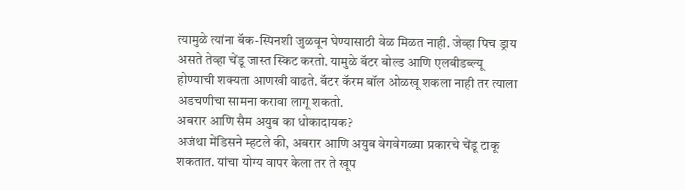त्यामुळे त्यांना बॅक-स्पिनशी जुळवून घेण्यासाठी वेळ मिळत नाही. जेव्हा पिच ड्राय असते तेव्हा चेंडू जास्त स्किट करतो. यामुळे बॅटर बोल्ड आणि एलबीडब्ल्यू होण्याची शक्यता आणखी वाढते. बॅटर कॅरम बॉल ओळखू शकला नाही तर त्याला अडचणीचा सामना करावा लागू शकतो.
अबरार आणि सैम अयुब का धोकादायक?
अजंथा मेंडिसने म्हटले की, अबरार आणि अयुब वेगवेगळ्या प्रकारचे चेंडू टाकू शकतात. यांचा योग्य वापर केला तर ते खूप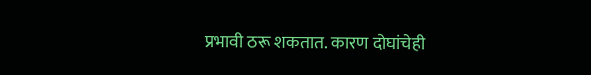प्रभावी ठरू शकतात. कारण दोघांचेही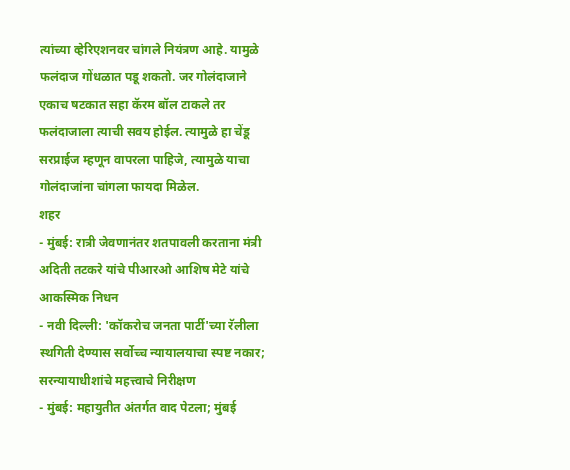त्यांच्या व्हेरिएशनवर चांगले नियंत्रण आहे. यामुळे फलंदाज गोंधळात पडू शकतो. जर गोलंदाजाने एकाच षटकात सहा कॅरम बॉल टाकले तर फलंदाजाला त्याची सवय होईल. त्यामुळे हा चेंडू सरप्राईज म्हणून वापरला पाहिजे, त्यामुळे याचा गोलंदाजांना चांगला फायदा मिळेल.
शहर
- मुंबई: रात्री जेवणानंतर शतपावली करताना मंत्री अदिती तटकरे यांचे पीआरओ आशिष मेटे यांचे आकस्मिक निधन
- नवी दिल्ली: 'कॉकरोच जनता पार्टी'च्या रॅलीला स्थगिती देण्यास सर्वोच्च न्यायालयाचा स्पष्ट नकार; सरन्यायाधीशांचे महत्त्वाचे निरीक्षण
- मुंबई: महायुतीत अंतर्गत वाद पेटला; मुंबई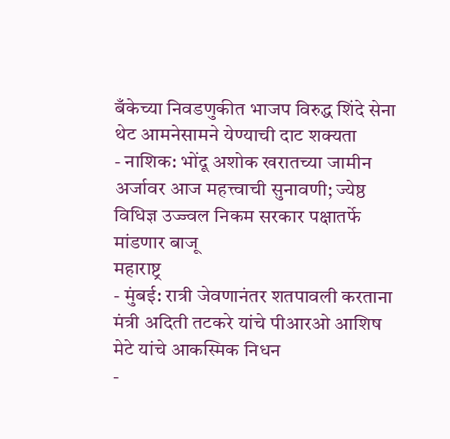बँकेच्या निवडणुकीत भाजप विरुद्ध शिंदे सेना थेट आमनेसामने येण्याची दाट शक्यता
- नाशिक: भोंदू अशोक खरातच्या जामीन अर्जावर आज महत्त्वाची सुनावणी; ज्येष्ठ विधिज्ञ उज्ज्वल निकम सरकार पक्षातर्फे मांडणार बाजू
महाराष्ट्र
- मुंबई: रात्री जेवणानंतर शतपावली करताना मंत्री अदिती तटकरे यांचे पीआरओ आशिष मेटे यांचे आकस्मिक निधन
-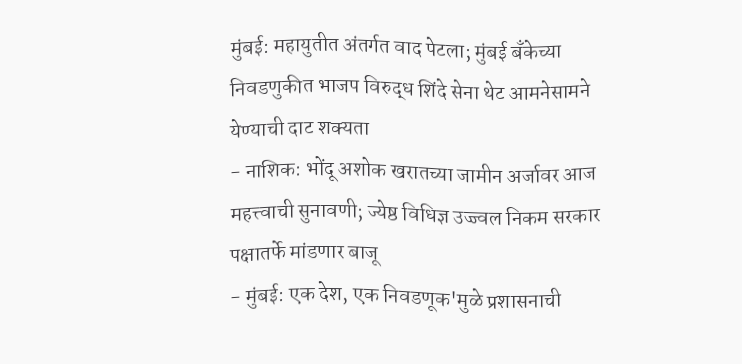मुंबई: महायुतीत अंतर्गत वाद पेटला; मुंबई बँकेच्या निवडणुकीत भाजप विरुद्ध शिंदे सेना थेट आमनेसामने येण्याची दाट शक्यता
- नाशिक: भोंदू अशोक खरातच्या जामीन अर्जावर आज महत्त्वाची सुनावणी; ज्येष्ठ विधिज्ञ उज्ज्वल निकम सरकार पक्षातर्फे मांडणार बाजू
- मुंबई: एक देश, एक निवडणूक'मुळे प्रशासनाची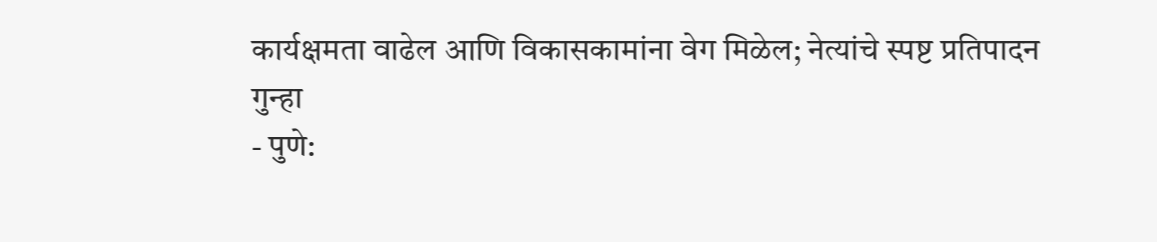कार्यक्षमता वाढेल आणि विकासकामांना वेग मिळेल; नेत्यांचे स्पष्ट प्रतिपादन
गुन्हा
- पुणे: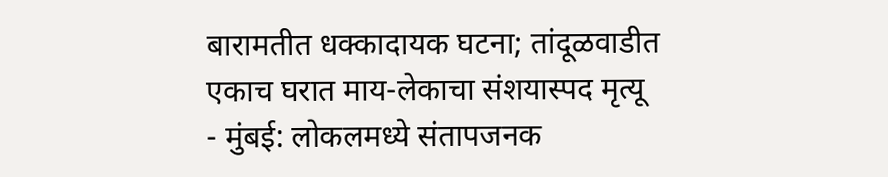बारामतीत धक्कादायक घटना; तांदूळवाडीत एकाच घरात माय-लेकाचा संशयास्पद मृत्यू
- मुंबई: लोकलमध्ये संतापजनक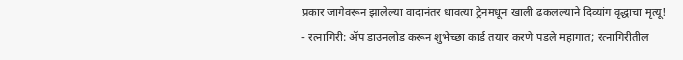प्रकार जागेवरून झालेल्या वादानंतर धावत्या ट्रेनमधून खाली ढकलल्याने दिव्यांग वृद्धाचा मृत्यू!
- रत्नागिरी: ॲप डाउनलोड करून शुभेच्छा कार्ड तयार करणे पडले महागात; रत्नागिरीतील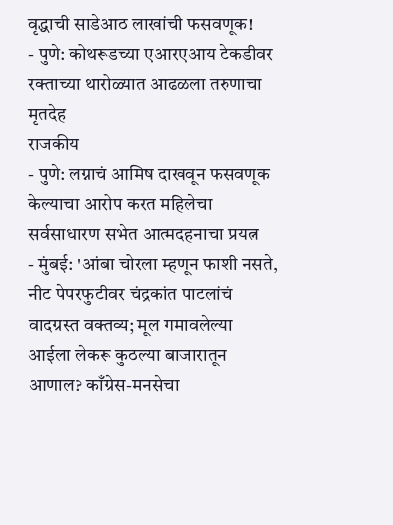वृद्धाची साडेआठ लाखांची फसवणूक!
- पुणे: कोथरूडच्या एआरएआय टेकडीवर रक्ताच्या थारोळ्यात आढळला तरुणाचा मृतदेह
राजकीय
- पुणे: लग्नाचं आमिष दाखवून फसवणूक केल्याचा आरोप करत महिलेचा सर्वसाधारण सभेत आत्मदहनाचा प्रयत्न
- मुंबई: 'आंबा चोरला म्हणून फाशी नसते, नीट पेपरफुटीवर चंद्रकांत पाटलांचं वादग्रस्त वक्तव्य; मूल गमावलेल्या आईला लेकरू कुठल्या बाजारातून आणाल? काँग्रेस-मनसेचा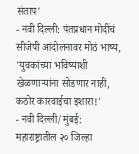संताप'
- नवी दिल्ली: पंतप्रधान मोदींचं सीजेपी आंदोलनावर मोठं भाष्य, 'युवकांच्या भविष्याशी खेळणाऱ्यांना सोडणार नाही, कठोर कारवाईचा इशारा!'
- नवी दिल्ली/मुंबई: महाराष्ट्रातील २० जिल्हा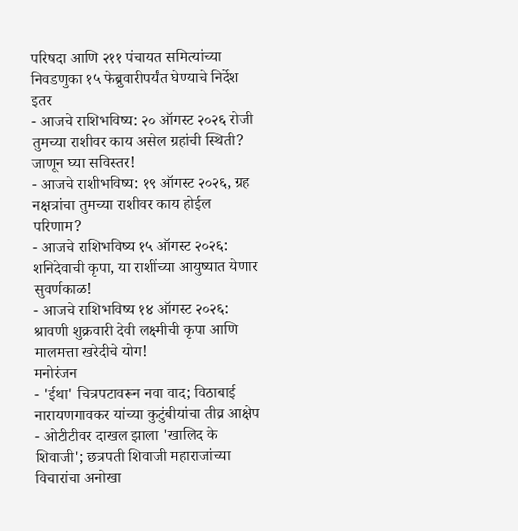परिषदा आणि २११ पंचायत समित्यांच्या निवडणुका १५ फेब्रुवारीपर्यंत घेण्याचे निर्देश
इतर
- आजचे राशिभविष्य: २० ऑगस्ट २०२६ रोजी तुमच्या राशीवर काय असेल ग्रहांची स्थिती? जाणून घ्या सविस्तर!
- आजचे राशीभविष्य: १९ ऑगस्ट २०२६, ग्रह नक्षत्रांचा तुमच्या राशीवर काय होईल परिणाम?
- आजचे राशिभविष्य १५ ऑगस्ट २०२६: शनिदेवाची कृपा, या राशींच्या आयुष्यात येणार सुवर्णकाळ!
- आजचे राशिभविष्य १४ ऑगस्ट २०२६: श्रावणी शुक्रवारी देवी लक्ष्मीची कृपा आणि मालमत्ता खरेदीचे योग!
मनोरंजन
- 'ईथा' चित्रपटावरून नवा वाद; विठाबाई नारायणगावकर यांच्या कुटुंबीयांचा तीव्र आक्षेप
- ओटीटीवर दाखल झाला 'खालिद के शिवाजी'; छत्रपती शिवाजी महाराजांच्या विचारांचा अनोखा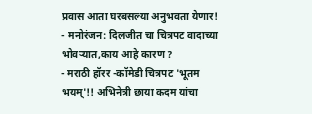प्रवास आता घरबसल्या अनुभवता येणार!
- मनोरंजन: दिलजीत चा चित्रपट वादाच्या भोवऱ्यात,काय आहे कारण ?
- मराठी हॉरर -कॉमेडी चित्रपट 'भूतम भयम्'!! अभिनेत्री छाया कदम यांचा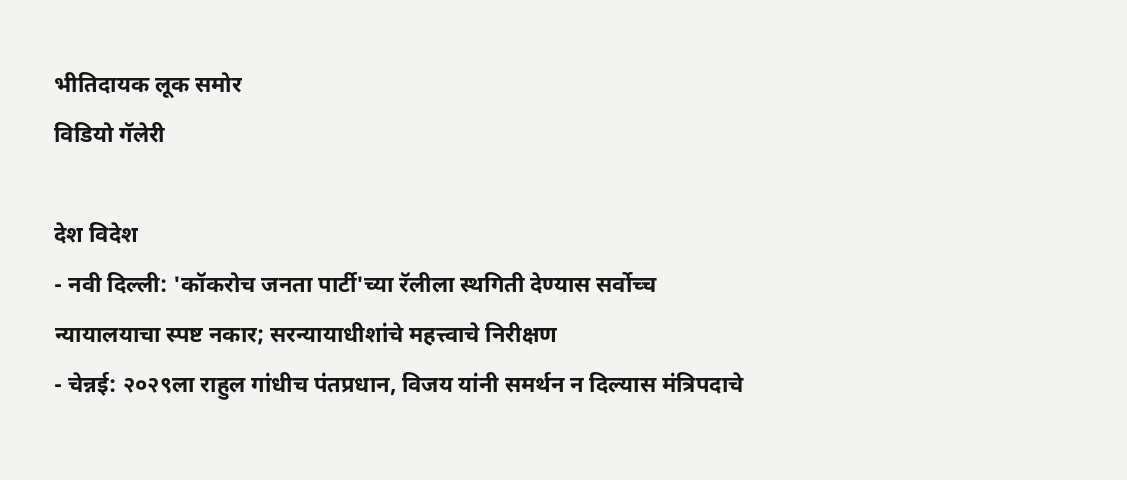भीतिदायक लूक समोर
विडियो गॅलेरी

देश विदेश
- नवी दिल्ली: 'कॉकरोच जनता पार्टी'च्या रॅलीला स्थगिती देण्यास सर्वोच्च न्यायालयाचा स्पष्ट नकार; सरन्यायाधीशांचे महत्त्वाचे निरीक्षण
- चेन्नई: २०२९ला राहुल गांधीच पंतप्रधान, विजय यांनी समर्थन न दिल्यास मंत्रिपदाचे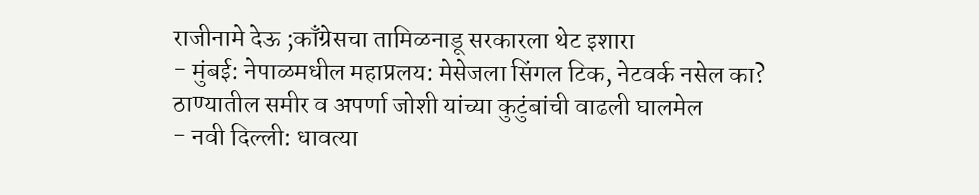राजीनामे देऊ ;काँग्रेसचा तामिळनाडू सरकारला थेट इशारा
- मुंबई: नेपाळमधील महाप्रलय: मेसेजला सिंगल टिक, नेटवर्क नसेल का? ठाण्यातील समीर व अपर्णा जोशी यांच्या कुटुंबांची वाढली घालमेल
- नवी दिल्ली: धावत्या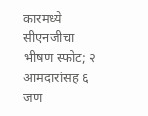कारमध्ये सीएनजीचा भीषण स्फोट; २ आमदारांसह ६ जण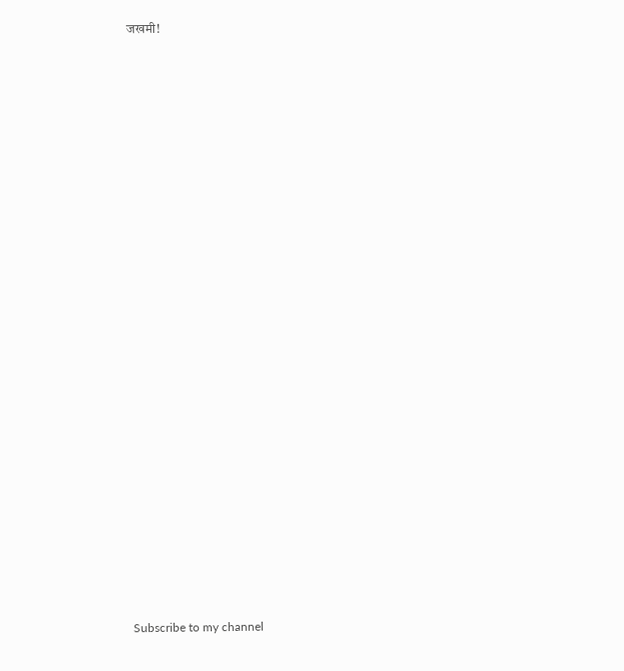जखमी!


























Subscribe to my channel